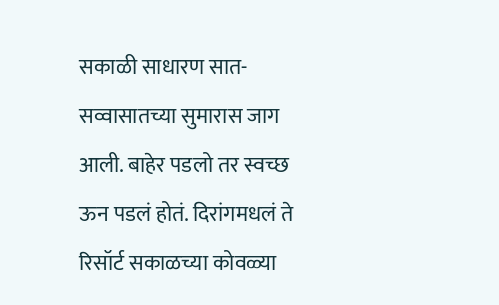सकाळी साधारण सात-सव्वासातच्या सुमारास जाग आली. बाहेर पडलो तर स्वच्छ ऊन पडलं होतं. दिरांगमधलं ते रिसॉर्ट सकाळच्या कोवळ्या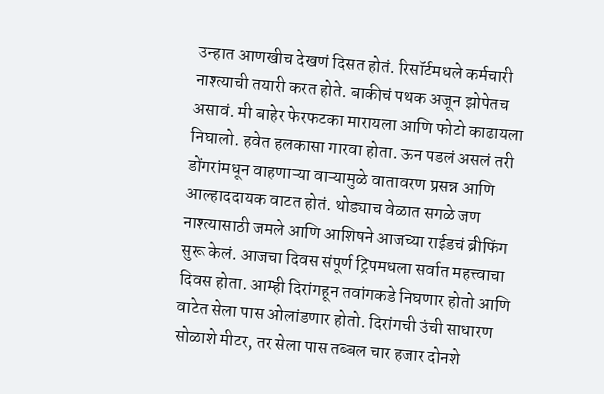उन्हात आणखीच देखणं दिसत होतं. रिसॉर्टमधले कर्मचारी नाश्त्याची तयारी करत होते. बाकीचं पथक अजून झोपेतच असावं. मी बाहेर फेरफटका मारायला आणि फोटो काढायला निघालो. हवेत हलकासा गारवा होता. ऊन पडलं असलं तरी डोंगरांमधून वाहणाऱ्या वाऱ्यामुळे वातावरण प्रसन्न आणि आल्हाददायक वाटत होतं. थोड्याच वेळात सगळे जण नाश्त्यासाठी जमले आणि आशिषने आजच्या राईडचं ब्रीफिंग सुरू केलं. आजचा दिवस संपूर्ण ट्रिपमधला सर्वात महत्त्वाचा दिवस होता. आम्ही दिरांगहून तवांगकडे निघणार होतो आणि वाटेत सेला पास ओलांडणार होतो. दिरांगची उंची साधारण सोळाशे मीटर, तर सेला पास तब्बल चार हजार दोनशे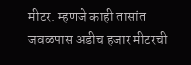मीटर. म्हणजे काही तासांत जवळपास अडीच हजार मीटरची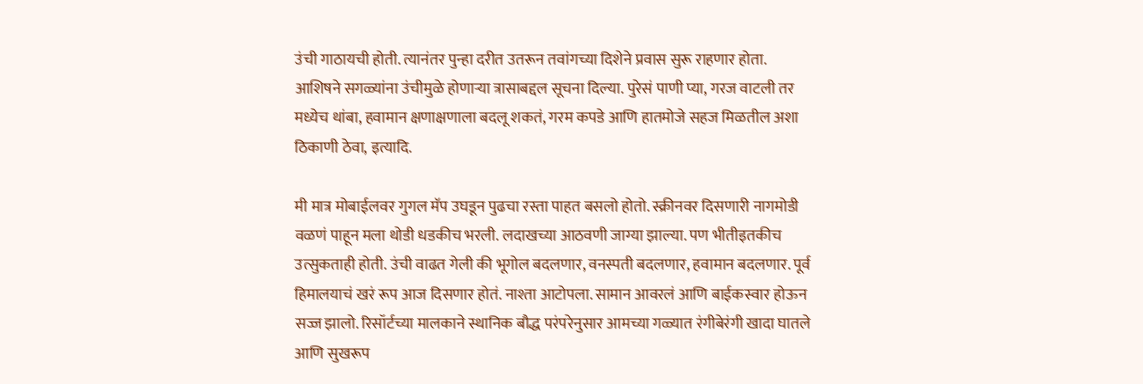उंची गाठायची होती. त्यानंतर पुन्हा दरीत उतरून तवांगच्या दिशेने प्रवास सुरू राहणार होता. आशिषने सगळ्यांना उंचीमुळे होणाऱ्या त्रासाबद्दल सूचना दिल्या. पुरेसं पाणी प्या, गरज वाटली तर मध्येच थांबा, हवामान क्षणाक्षणाला बदलू शकतं, गरम कपडे आणि हातमोजे सहज मिळतील अशा ठिकाणी ठेवा, इत्यादि.

मी मात्र मोबाईलवर गुगल मॅप उघडून पुढचा रस्ता पाहत बसलो होतो. स्क्रीनवर दिसणारी नागमोडी वळणं पाहून मला थोडी धडकीच भरली. लदाखच्या आठवणी जाग्या झाल्या. पण भीतीइतकीच उत्सुकताही होती. उंची वाढत गेली की भूगोल बदलणार, वनस्पती बदलणार, हवामान बदलणार. पूर्व हिमालयाचं खरं रूप आज दिसणार होतं. नाश्ता आटोपला. सामान आवरलं आणि बाईकस्वार होऊन सज्ज झालो. रिसॉर्टच्या मालकाने स्थानिक बौद्ध परंपरेनुसार आमच्या गळ्यात रंगीबेरंगी खादा घातले आणि सुखरूप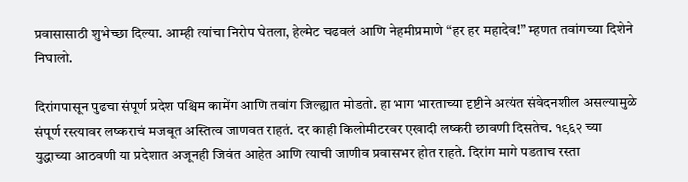प्रवासासाठी शुभेच्छा दिल्या. आम्ही त्यांचा निरोप घेतला, हेल्मेट चढवलं आणि नेहमीप्रमाणे “हर हर महादेव!” म्हणत तवांगच्या दिशेने निघालो.

दिरांगपासून पुढचा संपूर्ण प्रदेश पश्चिम कामेंग आणि तवांग जिल्ह्यात मोडतो. हा भाग भारताच्या दृष्टीने अत्यंत संवेदनशील असल्यामुळे संपूर्ण रस्त्यावर लष्कराचं मजबूत अस्तित्व जाणवत राहतं. दर काही किलोमीटरवर एखादी लष्करी छावणी दिसतेच. १९६२ च्या युद्धाच्या आठवणी या प्रदेशात अजूनही जिवंत आहेत आणि त्याची जाणीव प्रवासभर होत राहते. दिरांग मागे पडताच रस्ता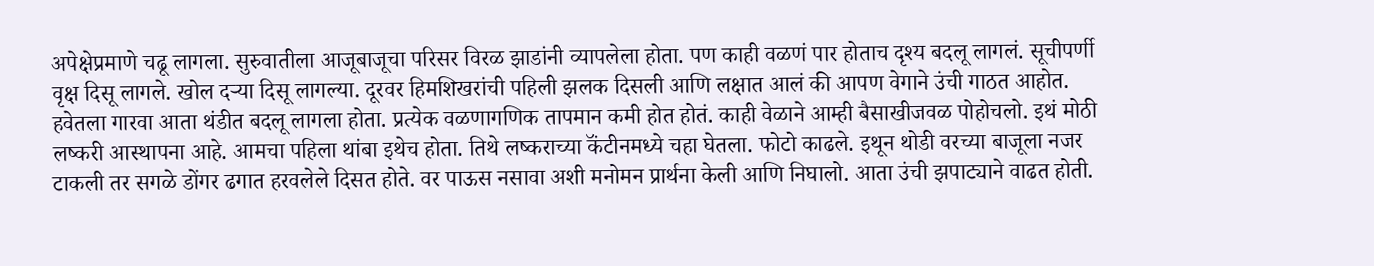अपेक्षेप्रमाणे चढू लागला. सुरुवातीला आजूबाजूचा परिसर विरळ झाडांनी व्यापलेला होता. पण काही वळणं पार होताच दृश्य बदलू लागलं. सूचीपर्णी वृक्ष दिसू लागले. खोल दऱ्या दिसू लागल्या. दूरवर हिमशिखरांची पहिली झलक दिसली आणि लक्षात आलं की आपण वेगाने उंची गाठत आहोत. हवेतला गारवा आता थंडीत बदलू लागला होता. प्रत्येक वळणागणिक तापमान कमी होत होतं. काही वेळाने आम्ही बैसाखीजवळ पोहोचलो. इथं मोठी लष्करी आस्थापना आहे. आमचा पहिला थांबा इथेच होता. तिथे लष्कराच्या कॅंटीनमध्ये चहा घेतला. फोटो काढले. इथून थोडी वरच्या बाजूला नजर टाकली तर सगळे डोंगर ढगात हरवलेले दिसत होते. वर पाऊस नसावा अशी मनोमन प्रार्थना केली आणि निघालो. आता उंची झपाट्याने वाढत होती.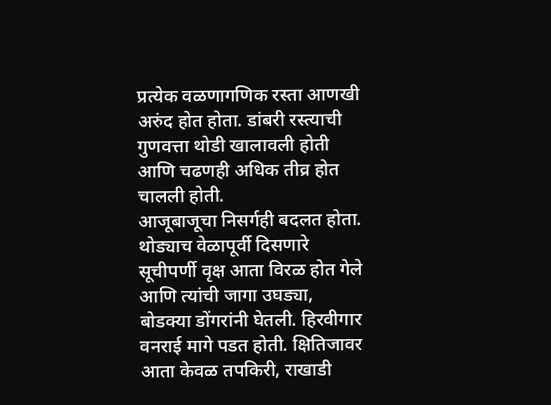प्रत्येक वळणागणिक रस्ता आणखी अरुंद होत होता. डांबरी रस्त्याची गुणवत्ता थोडी खालावली होती आणि चढणही अधिक तीव्र होत चालली होती.
आजूबाजूचा निसर्गही बदलत होता. थोड्याच वेळापूर्वी दिसणारे सूचीपर्णी वृक्ष आता विरळ होत गेले आणि त्यांची जागा उघड्या, बोडक्या डोंगरांनी घेतली. हिरवीगार वनराई मागे पडत होती. क्षितिजावर आता केवळ तपकिरी, राखाडी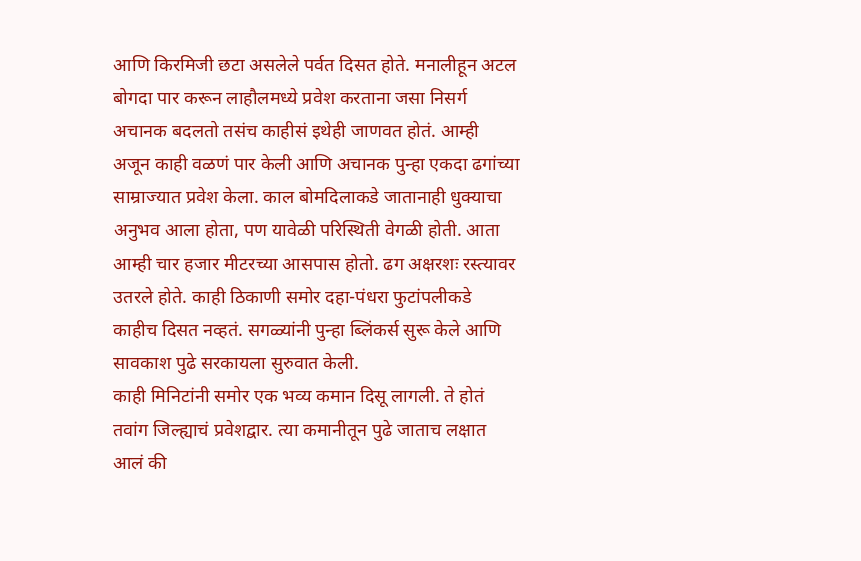आणि किरमिजी छटा असलेले पर्वत दिसत होते. मनालीहून अटल बोगदा पार करून लाहौलमध्ये प्रवेश करताना जसा निसर्ग अचानक बदलतो तसंच काहीसं इथेही जाणवत होतं. आम्ही अजून काही वळणं पार केली आणि अचानक पुन्हा एकदा ढगांच्या साम्राज्यात प्रवेश केला. काल बोमदिलाकडे जातानाही धुक्याचा अनुभव आला होता, पण यावेळी परिस्थिती वेगळी होती. आता आम्ही चार हजार मीटरच्या आसपास होतो. ढग अक्षरशः रस्त्यावर उतरले होते. काही ठिकाणी समोर दहा-पंधरा फुटांपलीकडे काहीच दिसत नव्हतं. सगळ्यांनी पुन्हा ब्लिंकर्स सुरू केले आणि सावकाश पुढे सरकायला सुरुवात केली.
काही मिनिटांनी समोर एक भव्य कमान दिसू लागली. ते होतं तवांग जिल्ह्याचं प्रवेशद्वार. त्या कमानीतून पुढे जाताच लक्षात आलं की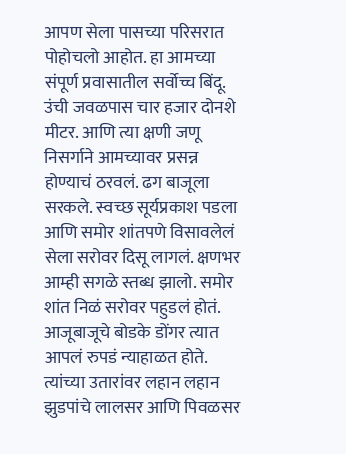आपण सेला पासच्या परिसरात पोहोचलो आहोत. हा आमच्या संपूर्ण प्रवासातील सर्वोच्च बिंदू. उंची जवळपास चार हजार दोनशे मीटर. आणि त्या क्षणी जणू निसर्गाने आमच्यावर प्रसन्न होण्याचं ठरवलं. ढग बाजूला सरकले. स्वच्छ सूर्यप्रकाश पडला आणि समोर शांतपणे विसावलेलं सेला सरोवर दिसू लागलं. क्षणभर आम्ही सगळे स्तब्ध झालो. समोर शांत निळं सरोवर पहुडलं होतं. आजूबाजूचे बोडके डोंगर त्यात आपलं रुपडं न्याहाळत होते. त्यांच्या उतारांवर लहान लहान झुडपांचे लालसर आणि पिवळसर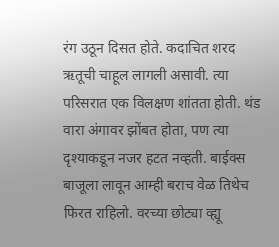रंग उठून दिसत होते. कदाचित शरद ऋतूची चाहूल लागली असावी. त्या परिसरात एक विलक्षण शांतता होती. थंड वारा अंगावर झोंबत होता, पण त्या दृश्याकडून नजर हटत नव्हती. बाईक्स बाजूला लावून आम्ही बराच वेळ तिथेच फिरत राहिलो. वरच्या छोट्या व्ह्यू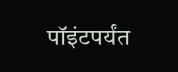पॉइंटपर्यंत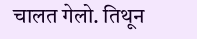चालत गेलो. तिथून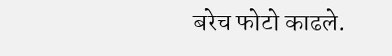बरेच फोटो काढले.